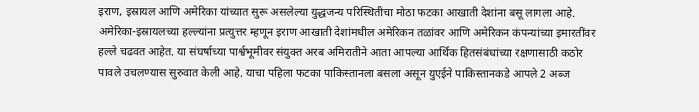इराण, इस्रायल आणि अमेरिका यांच्यात सुरू असलेल्या युद्धजन्य परिस्थितीचा मोठा फटका आखाती देशांना बसू लागला आहे. अमेरिका-इस्रायलच्या हल्ल्यांना प्रत्युत्तर म्हणून इराण आखाती देशांमधील अमेरिकन तळांवर आणि अमेरिकन कंपन्यांच्या इमारतींवर हल्ले चढवत आहेत. या संघर्षाच्या पार्श्वभूमीवर संयुक्त अरब अमिरातीने आता आपल्या आर्थिक हितसंबंधांच्या रक्षणासाठी कठोर पावले उचलण्यास सुरुवात केली आहे. याचा पहिला फटका पाकिस्तानला बसला असून युएईने पाकिस्तानकडे आपले 2 अब्ज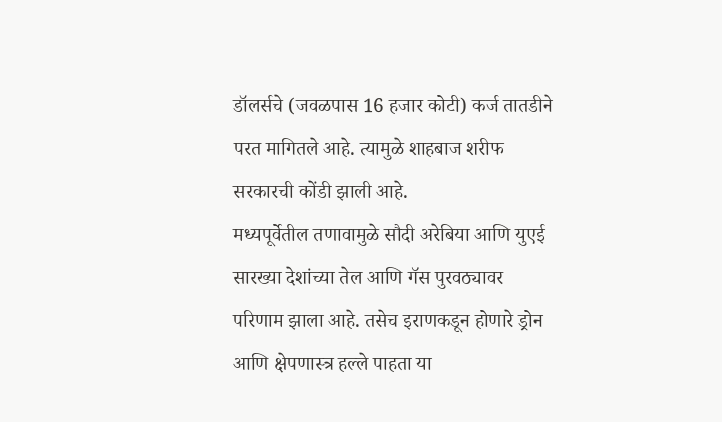डॉलर्सचे (जवळपास 16 हजार कोटी) कर्ज तातडीने परत मागितले आहे. त्यामुळे शाहबाज शरीफ सरकारची कोंडी झाली आहे.
मध्यपूर्वेतील तणावामुळे सौदी अरेबिया आणि युएई सारख्या देशांच्या तेल आणि गॅस पुरवठ्यावर परिणाम झाला आहे. तसेच इराणकडून होणारे ड्रोन आणि क्षेपणास्त्र हल्ले पाहता या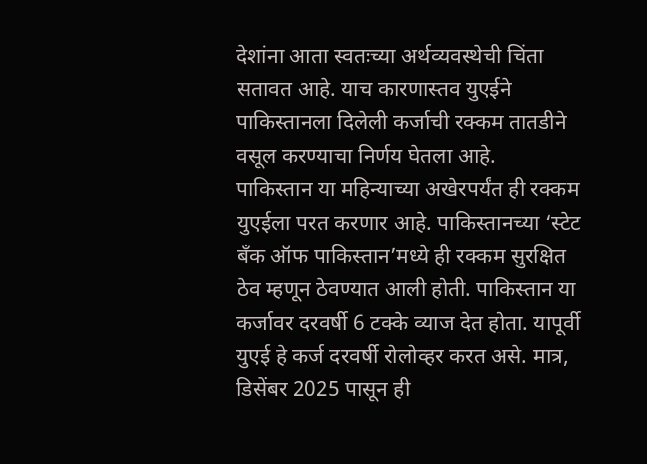देशांना आता स्वतःच्या अर्थव्यवस्थेची चिंता सतावत आहे. याच कारणास्तव युएईने पाकिस्तानला दिलेली कर्जाची रक्कम तातडीने वसूल करण्याचा निर्णय घेतला आहे.
पाकिस्तान या महिन्याच्या अखेरपर्यंत ही रक्कम युएईला परत करणार आहे. पाकिस्तानच्या ‘स्टेट बँक ऑफ पाकिस्तान’मध्ये ही रक्कम सुरक्षित ठेव म्हणून ठेवण्यात आली होती. पाकिस्तान या कर्जावर दरवर्षी 6 टक्के व्याज देत होता. यापूर्वी युएई हे कर्ज दरवर्षी रोलोव्हर करत असे. मात्र, डिसेंबर 2025 पासून ही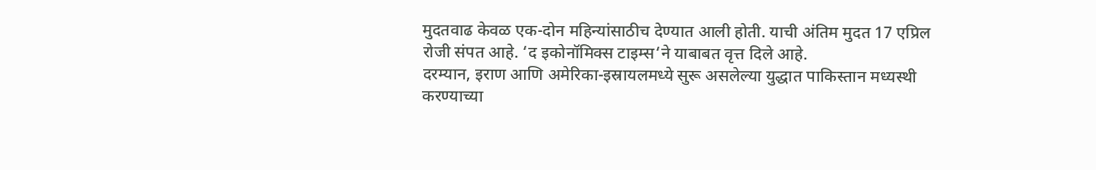मुदतवाढ केवळ एक-दोन महिन्यांसाठीच देण्यात आली होती. याची अंतिम मुदत 17 एप्रिल रोजी संपत आहे. ‘द इकोनॉमिक्स टाइम्स‘ने याबाबत वृत्त दिले आहे.
दरम्यान, इराण आणि अमेरिका-इस्रायलमध्ये सुरू असलेल्या युद्धात पाकिस्तान मध्यस्थी करण्याच्या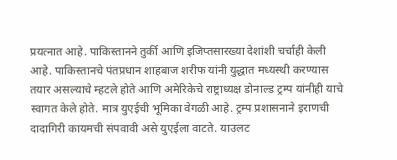प्रयत्नात आहे. पाकिस्तानने तुर्की आणि इजिप्तसारख्या देशांशी चर्चाही केली आहे. पाकिस्तानचे पंतप्रधान शाहबाज शरीफ यांनी युद्धात मध्यस्थी करण्यास तयार असल्याचे म्हटले होते आणि अमेरिकेचे राष्ट्राध्यक्ष डोनाल्ड ट्रम्प यांनीही याचे स्वागत केले होते. मात्र युएईची भूमिका वेगळी आहे. ट्रम्प प्रशासनाने इराणची दादागिरी कायमची संपवावी असे युएईला वाटते. याउलट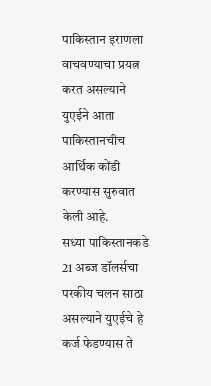पाकिस्तान इराणला वाचवण्याचा प्रयत्न करत असल्याने युएईने आता पाकिस्तानचीच आर्थिक कोंडी करण्यास सुरुवात केली आहे.
सध्या पाकिस्तानकडे 21 अब्ज डॉलर्सचा परकीय चलन साठा असल्याने युएईचे हे कर्ज फेडण्यास ते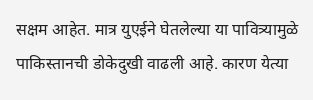सक्षम आहेत. मात्र युएईने घेतलेल्या या पावित्र्यामुळे पाकिस्तानची डोकेदुखी वाढली आहे. कारण येत्या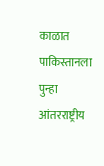काळात पाकिस्तानला पुन्हा आंतरराष्ट्रीय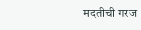मदतीची गरज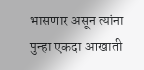भासणार असून त्यांना पुन्हा एकदा आखाती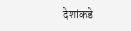देशांकडे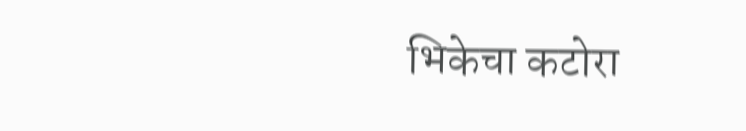भिकेचा कटोरा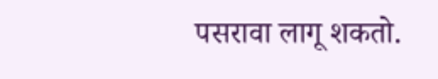पसरावा लागू शकतो.